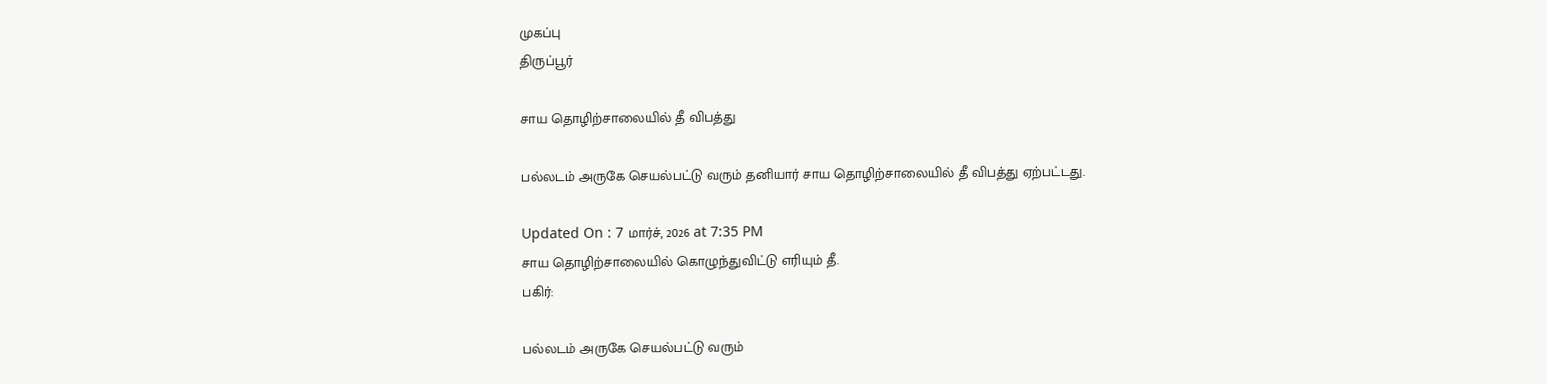முகப்பு
திருப்பூர்

சாய தொழிற்சாலையில் தீ விபத்து

பல்லடம் அருகே செயல்பட்டு வரும் தனியார் சாய தொழிற்சாலையில் தீ விபத்து ஏற்பட்டது.

Updated On : 7 மார்ச், 2026 at 7:35 PM
சாய தொழிற்சாலையில் கொழுந்துவிட்டு எரியும் தீ.
பகிர்:

பல்லடம் அருகே செயல்பட்டு வரும்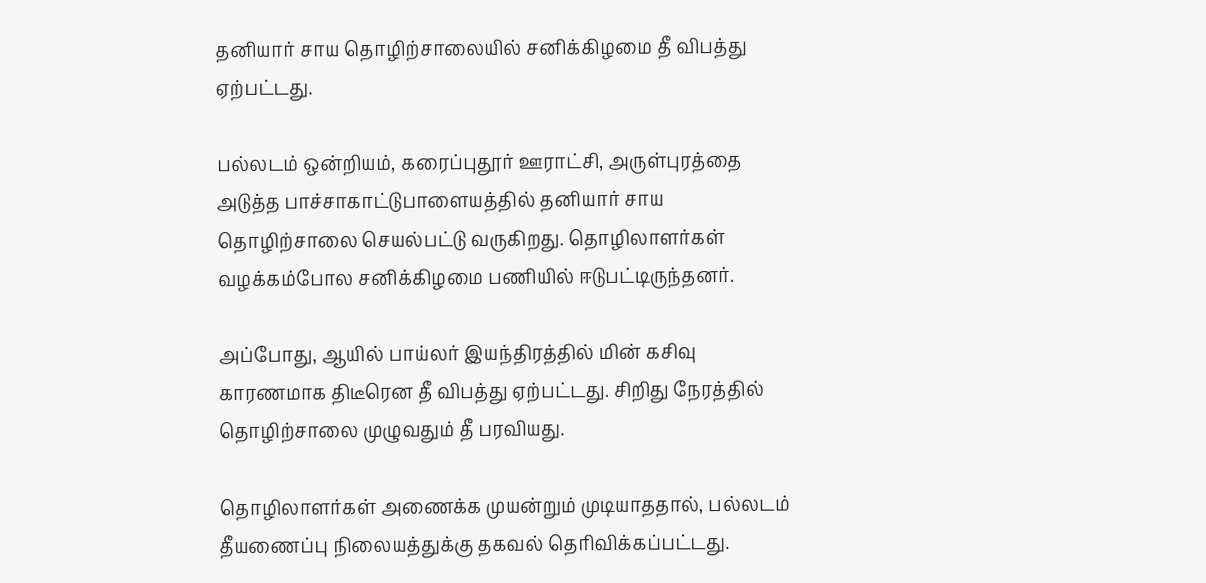தனியார் சாய தொழிற்சாலையில் சனிக்கிழமை தீ விபத்து ஏற்பட்டது.

பல்லடம் ஒன்றியம், கரைப்புதூர் ஊராட்சி, அருள்புரத்தை அடுத்த பாச்சாகாட்டுபாளையத்தில் தனியார் சாய தொழிற்சாலை செயல்பட்டு வருகிறது. தொழிலாளர்கள் வழக்கம்போல சனிக்கிழமை பணியில் ஈடுபட்டிருந்தனர்.

அப்போது, ஆயில் பாய்லர் இயந்திரத்தில் மின் கசிவு காரணமாக திடீரென தீ விபத்து ஏற்பட்டது. சிறிது நேரத்தில் தொழிற்சாலை முழுவதும் தீ பரவியது.

தொழிலாளர்கள் அணைக்க முயன்றும் முடியாததால், பல்லடம் தீயணைப்பு நிலையத்துக்கு தகவல் தெரிவிக்கப்பட்டது.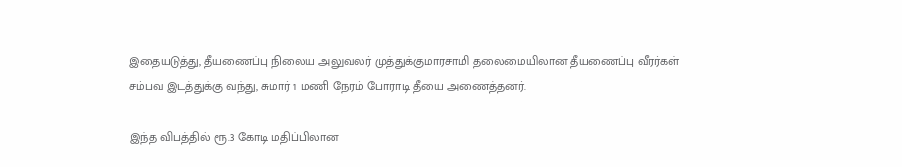இதையடுத்து, தீயணைப்பு நிலைய அலுவலர் முத்துக்குமாரசாமி தலைமையிலான தீயணைப்பு வீரர்கள் சம்பவ இடத்துக்கு வந்து, சுமார் 1 மணி நேரம் போராடி தீயை அணைத்தனர்.

இந்த விபத்தில் ரூ.3 கோடி மதிப்பிலான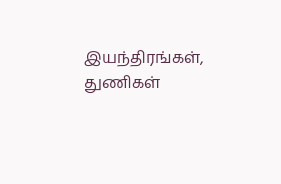இயந்திரங்கள், துணிகள்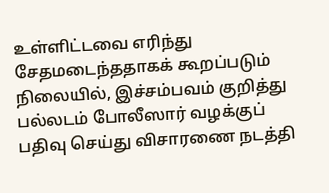உள்ளிட்டவை எரிந்து சேதமடைந்ததாகக் கூறப்படும் நிலையில், இச்சம்பவம் குறித்து பல்லடம் போலீஸார் வழக்குப் பதிவு செய்து விசாரணை நடத்தி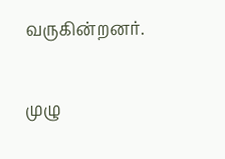வருகின்றனர்.

முழு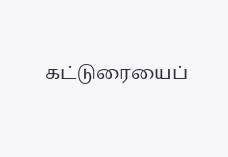கட்டுரையைப்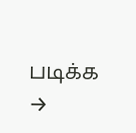படிக்க →